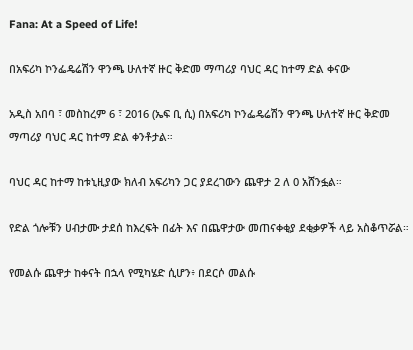Fana: At a Speed of Life!

በአፍሪካ ኮንፌዴሬሽን ዋንጫ ሁለተኛ ዙር ቅድመ ማጣሪያ ባህር ዳር ከተማ ድል ቀናው

አዲስ አበባ ፣ መስከረም 6 ፣ 2016 (ኤፍ ቢ ሲ) በአፍሪካ ኮንፌዴሬሽን ዋንጫ ሁለተኛ ዙር ቅድመ ማጣሪያ ባህር ዳር ከተማ ድል ቀንቶታል።

ባህር ዳር ከተማ ከቱኒዚያው ክለብ አፍሪካን ጋር ያደረገውን ጨዋታ 2 ለ 0 አሸንፏል።

የድል ጎሎቹን ሀብታሙ ታደሰ ከእረፍት በፊት እና በጨዋታው መጠናቀቂያ ደቂቃዎች ላይ አስቆጥሯል።

የመልሱ ጨዋታ ከቀናት በኋላ የሚካሄድ ሲሆን፥ በደርሶ መልሱ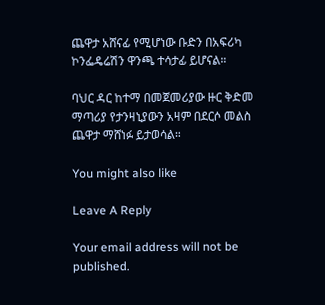ጨዋታ አሸናፊ የሚሆነው ቡድን በአፍሪካ ኮንፌዴሬሽን ዋንጫ ተሳታፊ ይሆናል።

ባህር ዳር ከተማ በመጀመሪያው ዙር ቅድመ ማጣሪያ የታንዛኒያውን አዛም በደርሶ መልስ ጨዋታ ማሸነፉ ይታወሳል።

You might also like

Leave A Reply

Your email address will not be published.